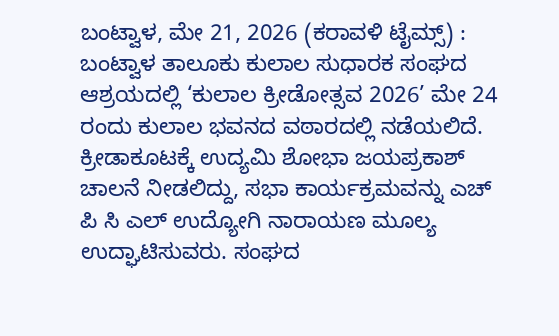ಬಂಟ್ವಾಳ, ಮೇ 21, 2026 (ಕರಾವಳಿ ಟೈಮ್ಸ್) : ಬಂಟ್ವಾಳ ತಾಲೂಕು ಕುಲಾಲ ಸುಧಾರಕ ಸಂಘದ ಆಶ್ರಯದಲ್ಲಿ ‘ಕುಲಾಲ ಕ್ರೀಡೋತ್ಸವ 2026’ ಮೇ 24 ರಂದು ಕುಲಾಲ ಭವನದ ವಠಾರದಲ್ಲಿ ನಡೆಯಲಿದೆ. ಕ್ರೀಡಾಕೂಟಕ್ಕೆ ಉದ್ಯಮಿ ಶೋಭಾ ಜಯಪ್ರಕಾಶ್ ಚಾಲನೆ ನೀಡಲಿದ್ದು, ಸಭಾ ಕಾರ್ಯಕ್ರಮವನ್ನು ಎಚ್ ಪಿ ಸಿ ಎಲ್ ಉದ್ಯೋಗಿ ನಾರಾಯಣ ಮೂಲ್ಯ ಉದ್ಘಾಟಿಸುವರು. ಸಂಘದ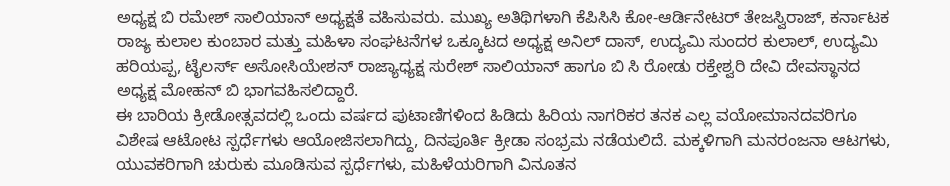ಅಧ್ಯಕ್ಷ ಬಿ ರಮೇಶ್ ಸಾಲಿಯಾನ್ ಅಧ್ಯಕ್ಷತೆ ವಹಿಸುವರು. ಮುಖ್ಯ ಅತಿಥಿಗಳಾಗಿ ಕೆಪಿಸಿಸಿ ಕೋ-ಆರ್ಡಿನೇಟರ್ ತೇಜಸ್ವಿರಾಜ್, ಕರ್ನಾಟಕ ರಾಜ್ಯ ಕುಲಾಲ ಕುಂಬಾರ ಮತ್ತು ಮಹಿಳಾ ಸಂಘಟನೆಗಳ ಒಕ್ಕೂಟದ ಅಧ್ಯಕ್ಷ ಅನಿಲ್ ದಾಸ್, ಉದ್ಯಮಿ ಸುಂದರ ಕುಲಾಲ್, ಉದ್ಯಮಿ ಹರಿಯಪ್ಪ, ಟೈಲರ್ಸ್ ಅಸೋಸಿಯೇಶನ್ ರಾಜ್ಯಾಧ್ಯಕ್ಷ ಸುರೇಶ್ ಸಾಲಿಯಾನ್ ಹಾಗೂ ಬಿ ಸಿ ರೋಡು ರಕ್ತೇಶ್ವರಿ ದೇವಿ ದೇವಸ್ಥಾನದ ಅಧ್ಯಕ್ಷ ಮೋಹನ್ ಬಿ ಭಾಗವಹಿಸಲಿದ್ದಾರೆ.
ಈ ಬಾರಿಯ ಕ್ರೀಡೋತ್ಸವದಲ್ಲಿ ಒಂದು ವರ್ಷದ ಪುಟಾಣಿಗಳಿಂದ ಹಿಡಿದು ಹಿರಿಯ ನಾಗರಿಕರ ತನಕ ಎಲ್ಲ ವಯೋಮಾನದವರಿಗೂ ವಿಶೇಷ ಆಟೋಟ ಸ್ಪರ್ಧೆಗಳು ಆಯೋಜಿಸಲಾಗಿದ್ದು, ದಿನಪೂರ್ತಿ ಕ್ರೀಡಾ ಸಂಭ್ರಮ ನಡೆಯಲಿದೆ. ಮಕ್ಕಳಿಗಾಗಿ ಮನರಂಜನಾ ಆಟಗಳು, ಯುವಕರಿಗಾಗಿ ಚುರುಕು ಮೂಡಿಸುವ ಸ್ಪರ್ಧೆಗಳು, ಮಹಿಳೆಯರಿಗಾಗಿ ವಿನೂತನ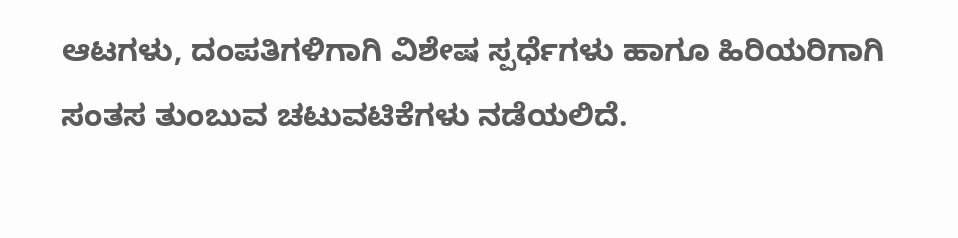ಆಟಗಳು, ದಂಪತಿಗಳಿಗಾಗಿ ವಿಶೇಷ ಸ್ಪರ್ಧೆಗಳು ಹಾಗೂ ಹಿರಿಯರಿಗಾಗಿ ಸಂತಸ ತುಂಬುವ ಚಟುವಟಿಕೆಗಳು ನಡೆಯಲಿದೆ.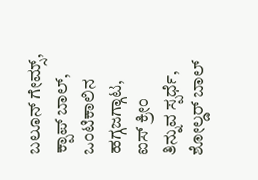ಬಲೂನ್ ಗೇಮ್ಸ್, ಕ್ಪಾಪ್ ಬಾಲ್, ಒಂಟಿಕಾಲಿನ ಹಗ್ಗಜಗ್ಗಾಟ, ಐಸ್ ಕ್ರೀಂ ತಿನ್ನುವ ಸ್ಪರ್ಧೆ, ಶೋಲ್ಡರ್ ಬಾಲ್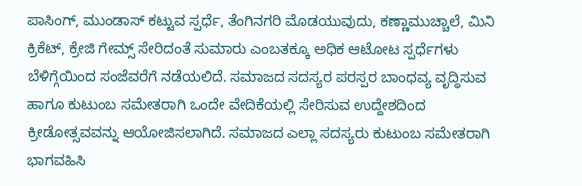ಪಾಸಿಂಗ್, ಮುಂಡಾಸ್ ಕಟ್ಟುವ ಸ್ಪರ್ಧೆ, ತೆಂಗಿನಗರಿ ಮೊಡಯುವುದು, ಕಣ್ಣಾಮುಚ್ಚಾಲೆ, ಮಿನಿ ಕ್ರಿಕೆಟ್, ಕ್ರೇಜಿ ಗೇಮ್ಸ್ ಸೇರಿದಂತೆ ಸುಮಾರು ಎಂಬತಕ್ಕೂ ಅಧಿಕ ಆಟೋಟ ಸ್ಪರ್ಧೆಗಳು ಬೆಳಿಗ್ಗೆಯಿಂದ ಸಂಜೆವರೆಗೆ ನಡೆಯಲಿದೆ. ಸಮಾಜದ ಸದಸ್ಯರ ಪರಸ್ಪರ ಬಾಂಧವ್ಯ ವೃದ್ಧಿಸುವ ಹಾಗೂ ಕುಟುಂಬ ಸಮೇತರಾಗಿ ಒಂದೇ ವೇದಿಕೆಯಲ್ಲಿ ಸೇರಿಸುವ ಉದ್ದೇಶದಿಂದ ಕ್ರೀಡೋತ್ಸವವನ್ನು ಆಯೋಜಿಸಲಾಗಿದೆ. ಸಮಾಜದ ಎಲ್ಲಾ ಸದಸ್ಯರು ಕುಟುಂಬ ಸಮೇತರಾಗಿ ಭಾಗವಹಿಸಿ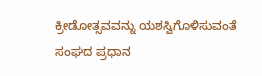ಕ್ರೀಡೋತ್ಸವವನ್ನು ಯಶಸ್ವಿಗೊಳಿಸುವಂತೆ ಸಂಘದ ಪ್ರಧಾನ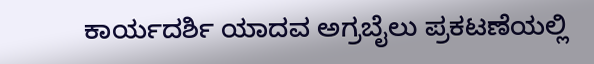ಕಾರ್ಯದರ್ಶಿ ಯಾದವ ಅಗ್ರಬೈಲು ಪ್ರಕಟಣೆಯಲ್ಲಿ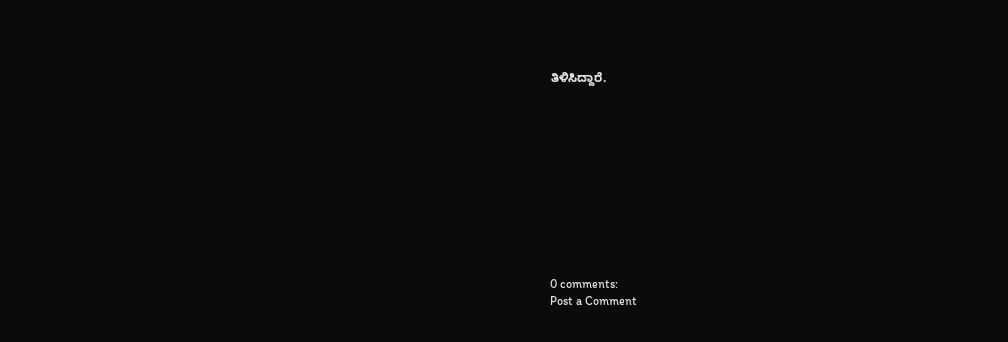ತಿಳಿಸಿದ್ದಾರೆ.











0 comments:
Post a Comment